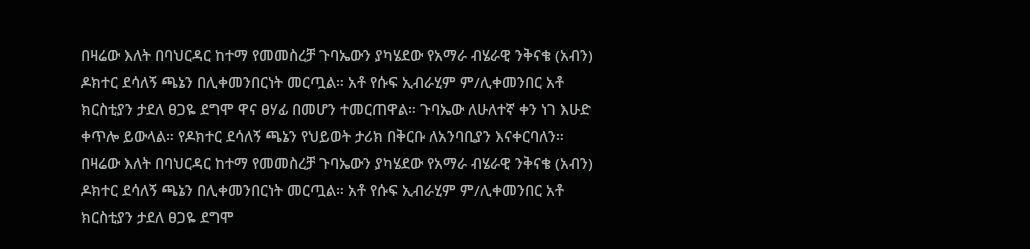በዛሬው እለት በባህርዳር ከተማ የመመስረቻ ጉባኤውን ያካሄደው የአማራ ብሄራዊ ንቅናቄ (አብን) ዶክተር ደሳለኝ ጫኔን በሊቀመንበርነት መርጧል። አቶ የሱፍ ኢብራሂም ም/ሊቀመንበር አቶ ክርስቲያን ታደለ ፀጋዬ ደግሞ ዋና ፀሃፊ በመሆን ተመርጠዋል። ጉባኤው ለሁለተኛ ቀን ነገ እሁድ ቀጥሎ ይውላል። የዶክተር ደሳለኝ ጫኔን የህይወት ታሪክ በቅርቡ ለአንባቢያን እናቀርባለን።
በዛሬው እለት በባህርዳር ከተማ የመመስረቻ ጉባኤውን ያካሄደው የአማራ ብሄራዊ ንቅናቄ (አብን) ዶክተር ደሳለኝ ጫኔን በሊቀመንበርነት መርጧል። አቶ የሱፍ ኢብራሂም ም/ሊቀመንበር አቶ ክርስቲያን ታደለ ፀጋዬ ደግሞ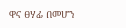ዋና ፀሃፊ በመሆን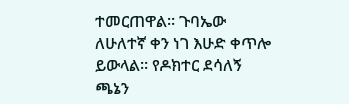ተመርጠዋል። ጉባኤው ለሁለተኛ ቀን ነገ እሁድ ቀጥሎ ይውላል። የዶክተር ደሳለኝ ጫኔን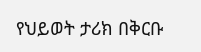የህይወት ታሪክ በቅርቡ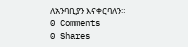ለአንባቢያን እናቀርባለን።
0 Comments
0 Shares